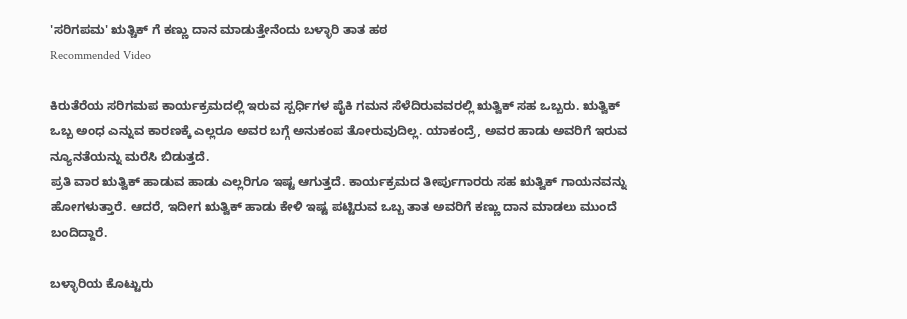'ಸರಿಗಪಮ' ಋತ್ಚಿಕ್ ಗೆ ಕಣ್ಣು ದಾನ ಮಾಡುತ್ತೇನೆಂದು ಬಳ್ಳಾರಿ ತಾತ ಹಠ
Recommended Video

ಕಿರುತೆರೆಯ ಸರಿಗಮಪ ಕಾರ್ಯಕ್ರಮದಲ್ಲಿ ಇರುವ ಸ್ಪರ್ಧಿಗಳ ಪೈಕಿ ಗಮನ ಸೆಳೆದಿರುವವರಲ್ಲಿ ಋತ್ವಿಕ್ ಸಹ ಒಬ್ಬರು. ಋತ್ವಿಕ್ ಒಬ್ಬ ಅಂಧ ಎನ್ನುವ ಕಾರಣಕ್ಕೆ ಎಲ್ಲರೂ ಅವರ ಬಗ್ಗೆ ಅನುಕಂಪ ತೋರುವುದಿಲ್ಲ. ಯಾಕಂದ್ರೆ, ಅವರ ಹಾಡು ಅವರಿಗೆ ಇರುವ ನ್ಯೂನತೆಯನ್ನು ಮರೆಸಿ ಬಿಡುತ್ತದೆ.
ಪ್ರತಿ ವಾರ ಋತ್ವಿಕ್ ಹಾಡುವ ಹಾಡು ಎಲ್ಲರಿಗೂ ಇಷ್ಟ ಆಗುತ್ತದೆ. ಕಾರ್ಯಕ್ರಮದ ತೀರ್ಪುಗಾರರು ಸಹ ಋತ್ವಿಕ್ ಗಾಯನವನ್ನು ಹೋಗಳುತ್ತಾರೆ. ಆದರೆ, ಇದೀಗ ಋತ್ವಿಕ್ ಹಾಡು ಕೇಳಿ ಇಷ್ಟ ಪಟ್ಟಿರುವ ಒಬ್ಬ ತಾತ ಅವರಿಗೆ ಕಣ್ಣು ದಾನ ಮಾಡಲು ಮುಂದೆ ಬಂದಿದ್ದಾರೆ.

ಬಳ್ಳಾರಿಯ ಕೊಟ್ಟುರು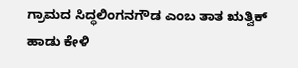ಗ್ರಾಮದ ಸಿದ್ಧಲಿಂಗನಗೌಡ ಎಂಬ ತಾತ ಋತ್ವಿಕ್ ಹಾಡು ಕೇಳಿ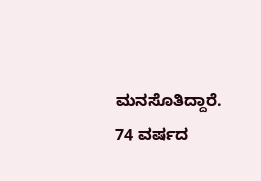ಮನಸೊತಿದ್ದಾರೆ. 74 ವರ್ಷದ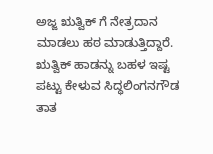ಅಜ್ಜ ಋತ್ವಿಕ್ ಗೆ ನೇತ್ರದಾನ ಮಾಡಲು ಹಠ ಮಾಡುತ್ತಿದ್ದಾರೆ.
ಋತ್ವಿಕ್ ಹಾಡನ್ನು ಬಹಳ ಇಷ್ಟ ಪಟ್ಟು ಕೇಳುವ ಸಿದ್ಧಲಿಂಗನಗೌಡ ತಾತ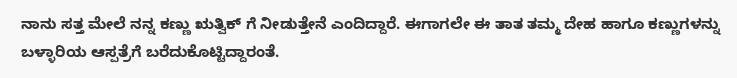ನಾನು ಸತ್ತ ಮೇಲೆ ನನ್ನ ಕಣ್ಣು ಋತ್ವಿಕ್ ಗೆ ನೀಡುತ್ತೇನೆ ಎಂದಿದ್ದಾರೆ. ಈಗಾಗಲೇ ಈ ತಾತ ತಮ್ಮ ದೇಹ ಹಾಗೂ ಕಣ್ಣುಗಳನ್ನು ಬಳ್ಳಾರಿಯ ಆಸ್ಪತ್ರೆಗೆ ಬರೆದುಕೊಟ್ಟಿದ್ದಾರಂತೆ.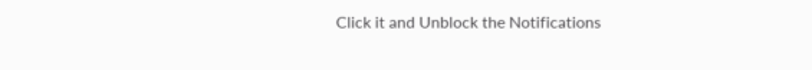Click it and Unblock the Notifications